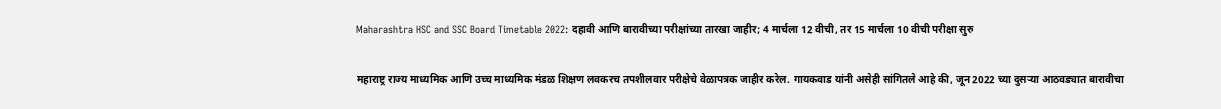Maharashtra HSC and SSC Board Timetable 2022: दहावी आणि बारावीच्या परीक्षांच्या तारखा जाहीर; 4 मार्चला 12 वीची, तर 15 मार्चला 10 वीची परीक्षा सुरु

महाराष्ट्र राज्य माध्यमिक आणि उच्च माध्यमिक मंडळ शिक्षण लवकरच तपशीलवार परीक्षेचे वेळापत्रक जाहीर करेल. गायकवाड यांनी असेही सांगितले आहे की, जून 2022 च्या दुसऱ्या आठवड्यात बारावीचा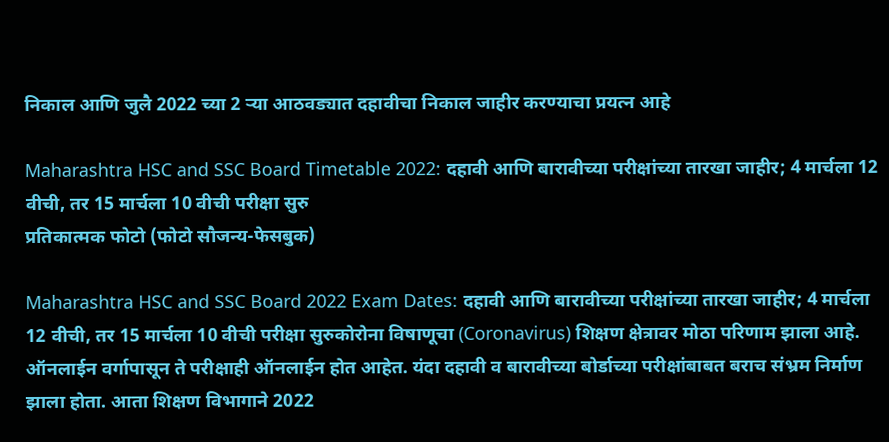निकाल आणि जुलै 2022 च्या 2 ऱ्या आठवड्यात दहावीचा निकाल जाहीर करण्याचा प्रयत्न आहे

Maharashtra HSC and SSC Board Timetable 2022: दहावी आणि बारावीच्या परीक्षांच्या तारखा जाहीर; 4 मार्चला 12 वीची, तर 15 मार्चला 10 वीची परीक्षा सुरु
प्रतिकात्मक फोटो (फोटो सौजन्य-फेसबुक)

Maharashtra HSC and SSC Board 2022 Exam Dates: दहावी आणि बारावीच्या परीक्षांच्या तारखा जाहीर; 4 मार्चला 12 वीची, तर 15 मार्चला 10 वीची परीक्षा सुरुकोरोना विषाणूचा (Coronavirus) शिक्षण क्षेत्रावर मोठा परिणाम झाला आहे. ऑनलाईन वर्गापासून ते परीक्षाही ऑनलाईन होत आहेत. यंदा दहावी व बारावीच्या बोर्डाच्या परीक्षांबाबत बराच संभ्रम निर्माण झाला होता. आता शिक्षण विभागाने 2022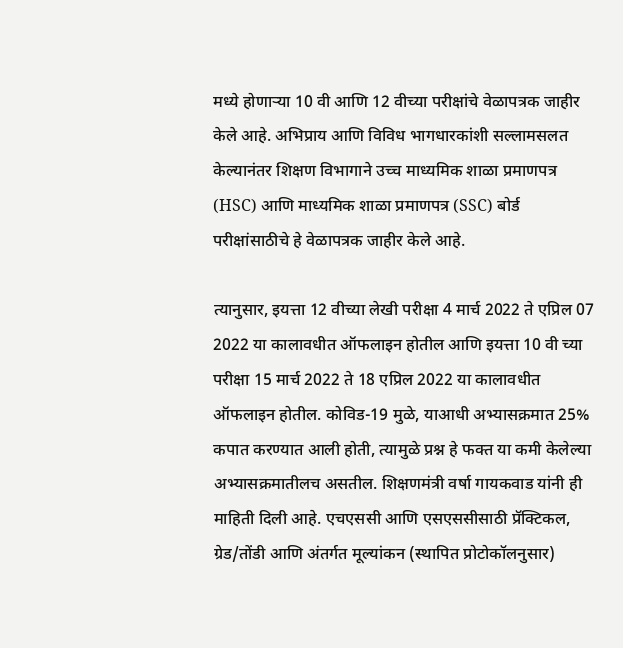मध्ये होणाऱ्या 10 वी आणि 12 वीच्या परीक्षांचे वेळापत्रक जाहीर केले आहे. अभिप्राय आणि विविध भागधारकांशी सल्लामसलत केल्यानंतर शिक्षण विभागाने उच्च माध्यमिक शाळा प्रमाणपत्र (HSC) आणि माध्यमिक शाळा प्रमाणपत्र (SSC) बोर्ड परीक्षांसाठीचे हे वेळापत्रक जाहीर केले आहे.

त्यानुसार, इयत्ता 12 वीच्या लेखी परीक्षा 4 मार्च 2022 ते एप्रिल 07 2022 या कालावधीत ऑफलाइन होतील आणि इयत्ता 10 वी च्या परीक्षा 15 मार्च 2022 ते 18 एप्रिल 2022 या कालावधीत ऑफलाइन होतील. कोविड-19 मुळे, याआधी अभ्यासक्रमात 25% कपात करण्यात आली होती, त्यामुळे प्रश्न हे फक्त या कमी केलेल्या अभ्यासक्रमातीलच असतील. शिक्षणमंत्री वर्षा गायकवाड यांनी ही माहिती दिली आहे. एचएससी आणि एसएससीसाठी प्रॅक्टिकल, ग्रेड/तोंडी आणि अंतर्गत मूल्यांकन (स्थापित प्रोटोकॉलनुसार)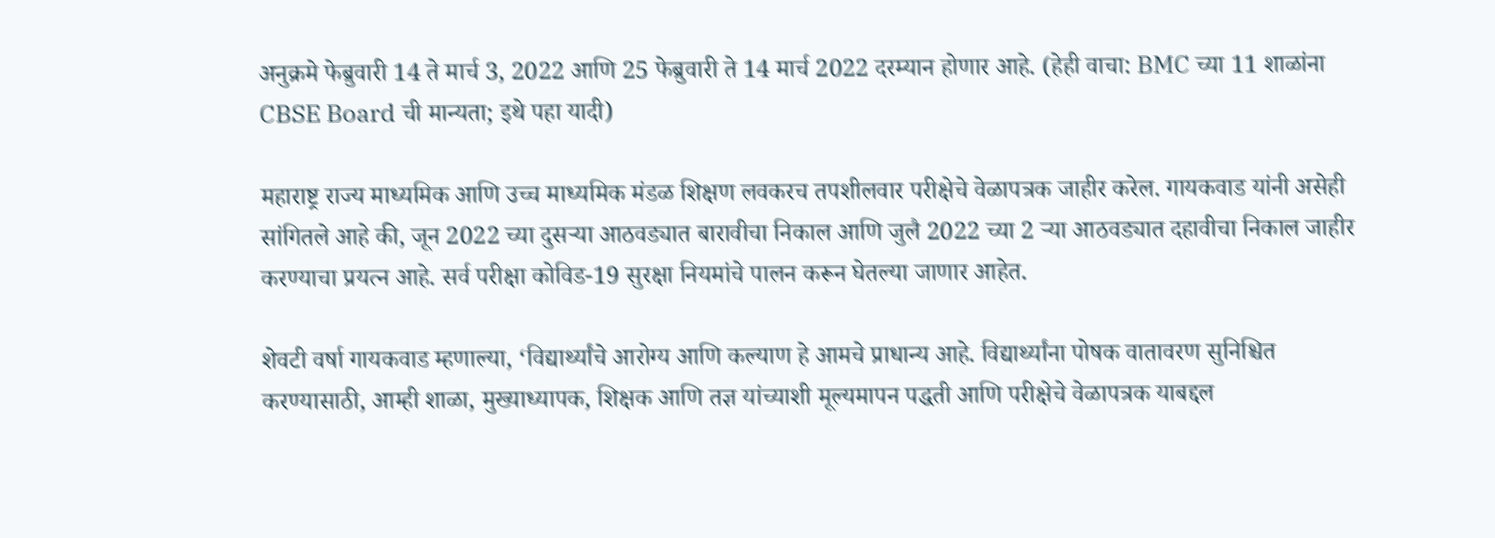अनुक्रमे फेब्रुवारी 14 ते मार्च 3, 2022 आणि 25 फेब्रुवारी ते 14 मार्च 2022 दरम्यान होणार आहे. (हेही वाचा: BMC च्या 11 शाळांना CBSE Board ची मान्यता; इथे पहा यादी)

महाराष्ट्र राज्य माध्यमिक आणि उच्च माध्यमिक मंडळ शिक्षण लवकरच तपशीलवार परीक्षेचे वेळापत्रक जाहीर करेल. गायकवाड यांनी असेही सांगितले आहे की, जून 2022 च्या दुसऱ्या आठवड्यात बारावीचा निकाल आणि जुलै 2022 च्या 2 ऱ्या आठवड्यात दहावीचा निकाल जाहीर करण्याचा प्रयत्न आहे. सर्व परीक्षा कोविड-19 सुरक्षा नियमांचे पालन करून घेतल्या जाणार आहेत.

शेवटी वर्षा गायकवाड म्हणाल्या, ‘विद्यार्थ्यांचे आरोग्य आणि कल्याण हे आमचे प्राधान्य आहे. विद्यार्थ्यांना पोषक वातावरण सुनिश्चित करण्यासाठी, आम्ही शाळा, मुख्याध्यापक, शिक्षक आणि तज्ञ यांच्याशी मूल्यमापन पद्धती आणि परीक्षेचे वेळापत्रक याबद्दल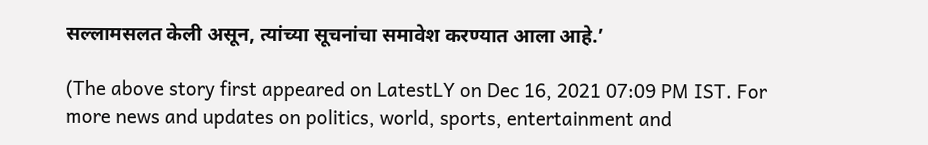सल्लामसलत केली असून, त्यांच्या सूचनांचा समावेश करण्यात आला आहे.’

(The above story first appeared on LatestLY on Dec 16, 2021 07:09 PM IST. For more news and updates on politics, world, sports, entertainment and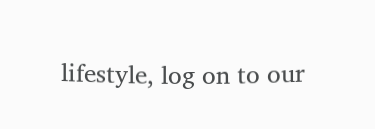lifestyle, log on to our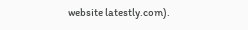website latestly.com).